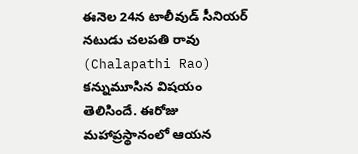ఈనెల 24న టాలీవుడ్ సీనియర్ నటుడు చలపతి రావు (Chalapathi Rao) కన్నుమూసిన విషయం తెలిసిందే. ఈరోజు మహాప్రస్థానంలో ఆయన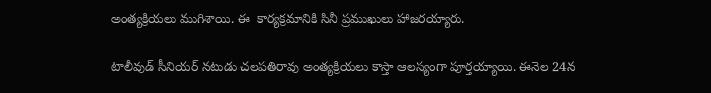అంత్యక్రియలు ముగిశాయి. ఈ  కార్యక్రమానికి సినీ ప్రముఖులు హాజరయ్యారు.

టాలీవుడ్ సీనియర్ నటుడు చలపతిరావు అంత్యక్రియలు కాస్తా ఆలస్యంగా పూర్తయ్యాయి. ఈనెల 24న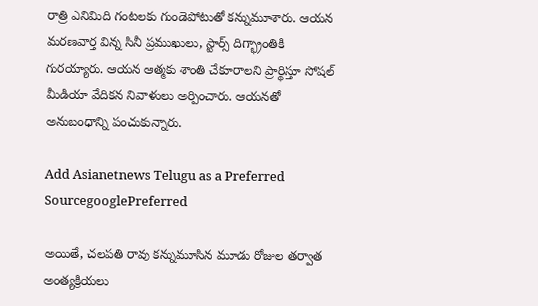రాత్రి ఎనిమిది గంటలకు గుండెపోటుతో కన్నుమూశారు. ఆయన మరణవార్త విన్న సినీ ప్రముఖులు, స్టార్స్ దిగ్భ్రాంతికి గురయ్యారు. ఆయన ఆత్మకు శాంతి చేకూరాలని ప్రార్థిస్తూ సోషల్ మీడియా వేదికన నివాళులు అర్పించారు. ఆయనతో అనుబంధాన్ని పంచుకున్నారు.

Add Asianetnews Telugu as a Preferred SourcegooglePreferred

అయితే, చలపతి రావు కన్నుమూసిన మూడు రోజుల తర్వాత అంత్యక్రియలు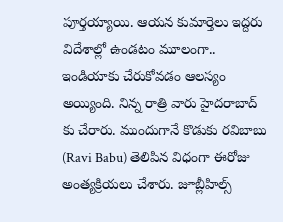పూర్తయ్యాయి. ఆయన కుమార్తెలు ఇద్దరు విదేశాల్లో ఉండటం మూలంగా.. ఇండియాకు చేరుకోవడం ఆలస్యం అయ్యింది. నిన్న రాత్రి వారు హైదరాబాద్ కు చేరారు. ముందుగానే కొడుకు రవిబాబు (Ravi Babu) తెలిపిన విధంగా ఈరోజు అంత్యక్రియలు చేశారు. జూబ్లీహిల్స్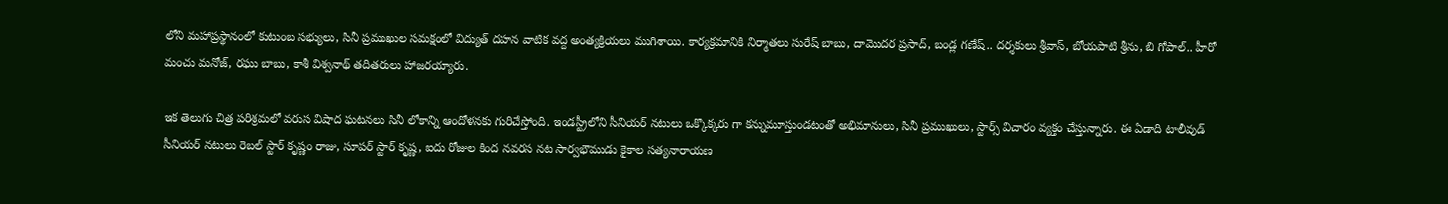లోని మహాప్రస్థానంలో కుటుంబ సభ్యులు, సినీ ప్రముఖుల సమక్షంలో విద్యుత్ దహన వాటిక వద్ద అంత్యక్రియలు ముగిశాయి. కార్యక్రమానికి నిర్మాతలు సురేష్ బాబు, దామొదర ప్రసాద్, బండ్ల గణేష్.. దర్శకులు శ్రీవాస్, బోయపాటి శ్రీను, బి గోపాల్.. హీరో మంచు మనోజ్, రఘు బాబు, కాశీ విశ్వనాథ్ తదితరులు హాజరయ్యారు.

ఇక తెలుగు చిత్ర పరిశ్రమలో వరుస విషాద ఘటనలు సినీ లోకాన్ని ఆందోళనకు గురిచేస్తోంది. ఇండస్ట్రీలోని సీనియర్ నటులు ఒక్కొక్కరు గా కన్నుమూస్తుండటంతో అభిమానులు, సినీ ప్రముఖులు, స్టార్స్ విచారం వ్యక్తం చేస్తున్నారు. ఈ ఏడాది టాలీవుడ్ సీనియర్ నటులు రెబల్ స్టార్ కృష్ణం రాజు, సూపర్ స్టార్ కృష్ణ, ఐదు రోజుల కింద నవరస నట సార్వభౌముడు కైకాల సత్యనారాయణ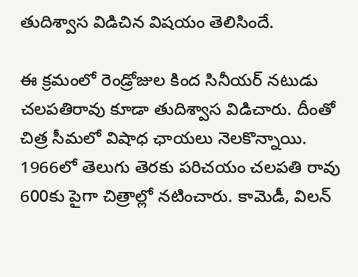తుదిశ్వాస విడిచిన విషయం తెలిసిందే.

ఈ క్రమంలో రెండ్రోజుల కింద సినీయర్ నటుడు చలపతిరావు కూడా తుదిశ్వాస విడిచారు. దీంతో చిత్ర సీమలో విషాధ ఛాయలు నెలకొన్నాయి. 1966లో తెలుగు తెరకు పరిచయం చలపతి రావు 600కు పైగా చిత్రాల్లో నటించారు. కామెడీ, విలన్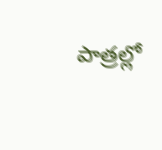పాత్రల్లో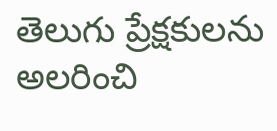తెలుగు ప్రేక్షకులను అలరించి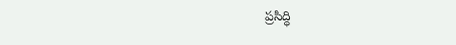ప్రసిద్ధి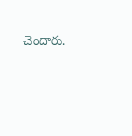చెందారు.